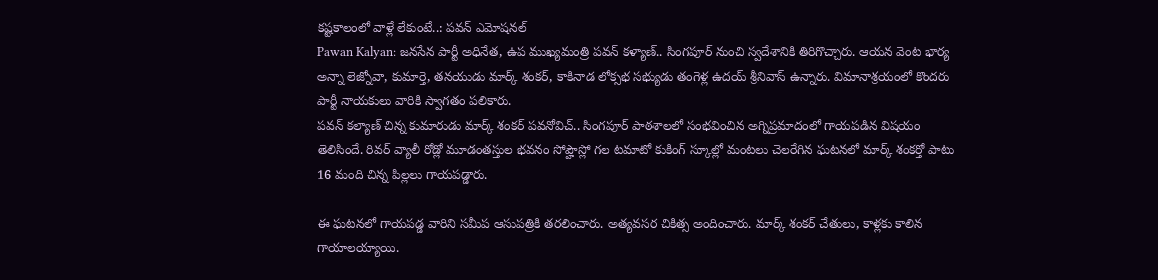కష్టకాలంలో వాళ్లే లేకుంటే..: పవన్ ఎమోషనల్
Pawan Kalyan: జనసేన పార్టీ అధినేత, ఉప ముఖ్యమంత్రి పవన్ కళ్యాణ్.. సింగపూర్ నుంచి స్వదేశానికి తిరిగొచ్చారు. ఆయన వెంట భార్య అన్నా లెజ్నోవా, కుమార్తె, తనయుడు మార్క్ శంకర్, కాకినాడ లోక్సభ సభ్యుడు తంగెళ్ల ఉదయ్ శ్రీనివాస్ ఉన్నారు. విమానాశ్రయంలో కొందరు పార్టీ నాయకులు వారికి స్వాగతం పలికారు.
పవన్ కల్యాణ్ చిన్న కుమారుడు మార్క్ శంకర్ పవనోవిచ్.. సింగపూర్ పాఠశాలలో సంభవించిన అగ్నిప్రమాదంలో గాయపడిన విషయం తెలిసిందే. రివర్ వ్యాలీ రోడ్లో మూడంతస్తుల భవనం సోప్హౌస్లో గల టమాటో కుకింగ్ స్కూల్లో మంటలు చెలరేగిన ఘటనలో మార్క్ శంకర్తో పాటు 16 మంది చిన్న పిల్లలు గాయపడ్డారు.

ఈ ఘటనలో గాయపడ్డ వారిని సమీప ఆసుపత్రికి తరలించారు. అత్యవసర చికిత్స అందించారు. మార్క్ శంకర్ చేతులు, కాళ్లకు కాలిన గాయాలయ్యాయి.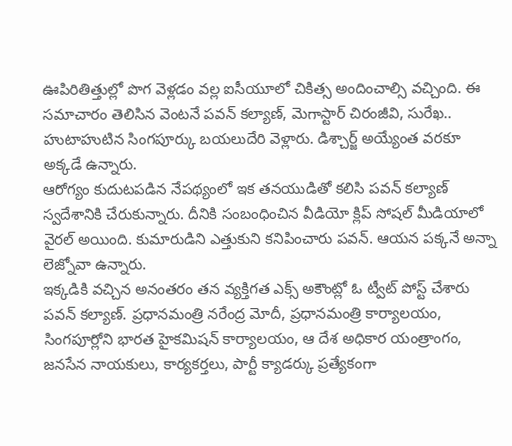ఊపిరితిత్తుల్లో పొగ వెళ్లడం వల్ల ఐసీయూలో చికిత్స అందించాల్సి వచ్చింది. ఈ సమాచారం తెలిసిన వెంటనే పవన్ కల్యాణ్, మెగాస్టార్ చిరంజీవి, సురేఖ.. హుటాహుటిన సింగపూర్కు బయలుదేరి వెళ్లారు. డిశ్చార్జ్ అయ్యేంత వరకూ అక్కడే ఉన్నారు.
ఆరోగ్యం కుదుటపడిన నేపథ్యంలో ఇక తనయుడితో కలిసి పవన్ కల్యాణ్ స్వదేశానికి చేరుకున్నారు. దీనికి సంబంధించిన వీడియో క్లిప్ సోషల్ మీడియాలో వైరల్ అయింది. కుమారుడిని ఎత్తుకుని కనిపించారు పవన్. ఆయన పక్కనే అన్నా లెజ్నోవా ఉన్నారు.
ఇక్కడికి వచ్చిన అనంతరం తన వ్యక్తిగత ఎక్స్ అకౌంట్లో ఓ ట్వీట్ పోస్ట్ చేశారు పవన్ కల్యాణ్. ప్రధానమంత్రి నరేంద్ర మోదీ, ప్రధానమంత్రి కార్యాలయం, సింగపూర్లోని భారత హైకమిషన్ కార్యాలయం, ఆ దేశ అధికార యంత్రాంగం, జనసేన నాయకులు, కార్యకర్తలు, పార్టీ క్యాడర్కు ప్రత్యేకంగా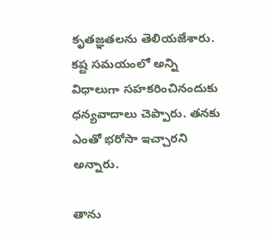కృతజ్ఞతలను తెలియజేశారు. కష్ట సమయంలో అన్ని విధాలుగా సహకరించినందుకు ధన్యవాదాలు చెప్పారు. తనకు ఎంతో భరోసా ఇచ్చారని అన్నారు.

తాను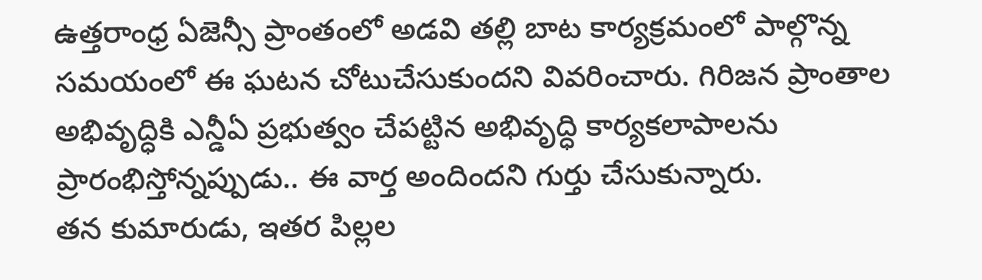ఉత్తరాంధ్ర ఏజెన్సీ ప్రాంతంలో అడవి తల్లి బాట కార్యక్రమంలో పాల్గొన్న సమయంలో ఈ ఘటన చోటుచేసుకుందని వివరించారు. గిరిజన ప్రాంతాల అభివృద్ధికి ఎన్డీఏ ప్రభుత్వం చేపట్టిన అభివృద్ధి కార్యకలాపాలను ప్రారంభిస్తోన్నప్పుడు.. ఈ వార్త అందిందని గుర్తు చేసుకున్నారు.
తన కుమారుడు, ఇతర పిల్లల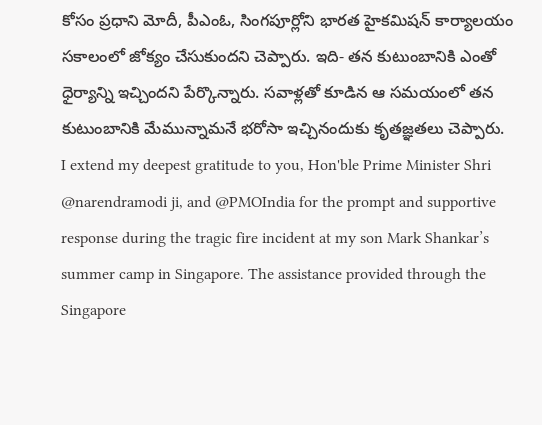కోసం ప్రధాని మోదీ, పీఎంఓ, సింగపూర్లోని భారత హైకమిషన్ కార్యాలయం సకాలంలో జోక్యం చేసుకుందని చెప్పారు. ఇది- తన కుటుంబానికి ఎంతో ధైర్యాన్ని ఇచ్చిందని పేర్కొన్నారు. సవాళ్లతో కూడిన ఆ సమయంలో తన కుటుంబానికి మేమున్నామనే భరోసా ఇచ్చినందుకు కృతజ్ఞతలు చెప్పారు.
I extend my deepest gratitude to you, Hon'ble Prime Minister Shri @narendramodi ji, and @PMOIndia for the prompt and supportive response during the tragic fire incident at my son Mark Shankar’s summer camp in Singapore. The assistance provided through the Singapore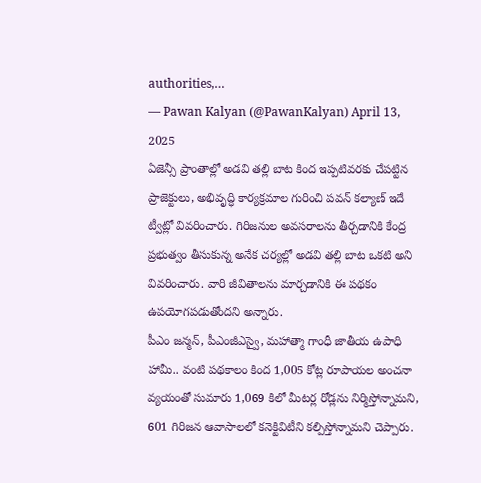authorities,…
— Pawan Kalyan (@PawanKalyan) April 13, 2025
ఏజెన్సీ ప్రాంతాల్లో అడవి తల్లి బాట కింద ఇప్పటివరకు చేపట్టిన ప్రాజెక్టులు, అభివృద్ధి కార్యక్రమాల గురించి పవన్ కల్యాణ్ ఇదే ట్వీట్లో వివరించారు. గిరిజనుల అవసరాలను తీర్చడానికి కేంద్ర ప్రభుత్వం తీసుకున్న అనేక చర్యల్లో అడవి తల్లి బాట ఒకటి అని వివరించారు. వారి జీవితాలను మార్చడానికి ఈ పథకం ఉపయోగపడుతోందని అన్నారు.
పీఎం జన్మన్, పీఎంజీఎస్వై, మహాత్మా గాంధీ జాతీయ ఉపాధి హామీ.. వంటి పథకాలం కింద 1,005 కోట్ల రూపాయల అంచనా వ్యయంతో సుమారు 1,069 కిలో మీటర్ల రోడ్లను నిర్మిస్తోన్నామని, 601 గిరిజన ఆవాసాలలో కనెక్టివిటీని కల్పిస్తోన్నామని చెప్పారు.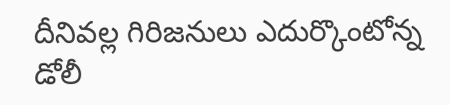దీనివల్ల గిరిజనులు ఎదుర్కొంటోన్న డోలీ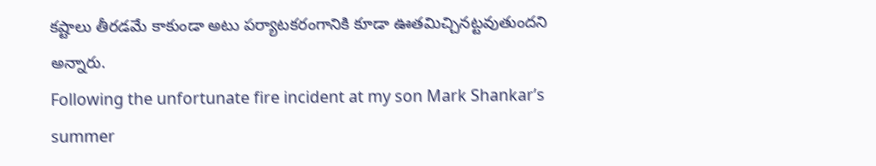కష్టాలు తీరడమే కాకుండా అటు పర్యాటకరంగానికి కూడా ఊతమిచ్చినట్టవుతుందని అన్నారు.
Following the unfortunate fire incident at my son Mark Shankar’s summer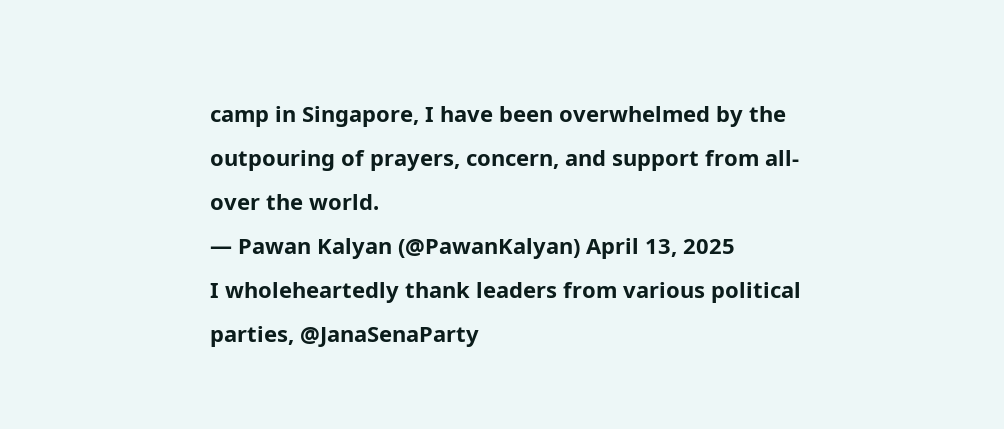camp in Singapore, I have been overwhelmed by the outpouring of prayers, concern, and support from all-over the world.
— Pawan Kalyan (@PawanKalyan) April 13, 2025
I wholeheartedly thank leaders from various political parties, @JanaSenaParty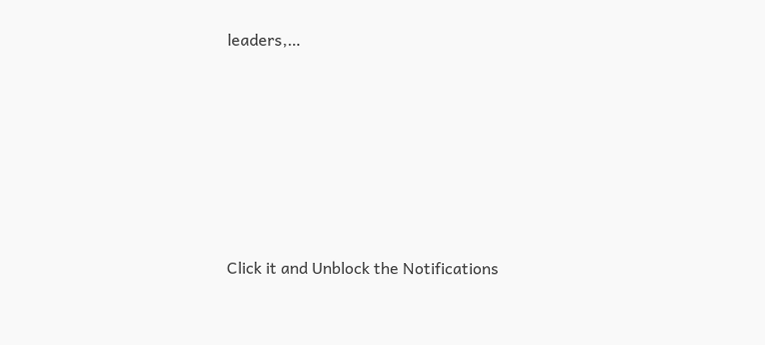leaders,…












Click it and Unblock the Notifications